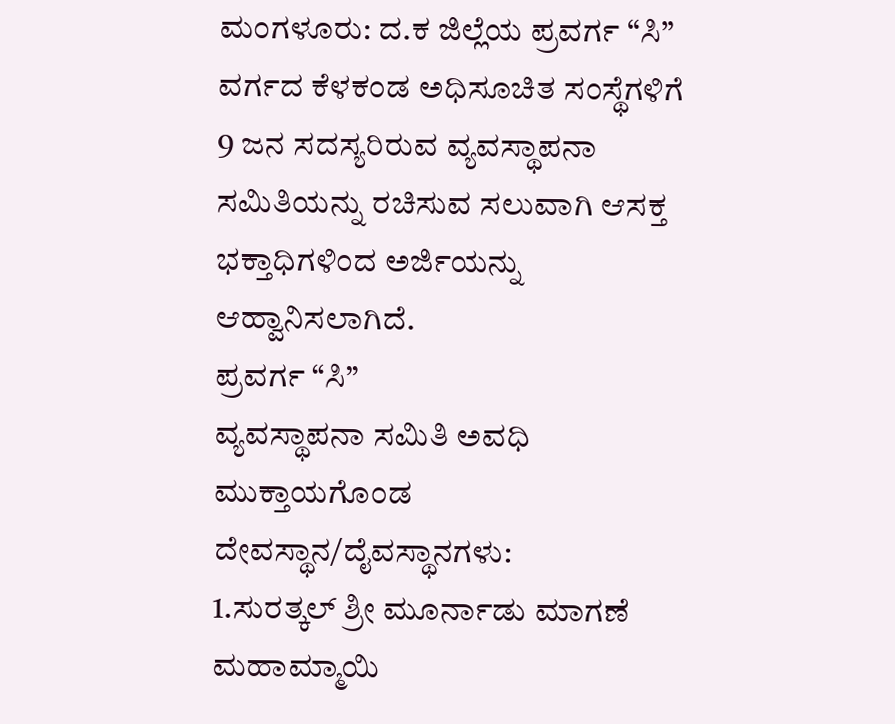ಮಂಗಳೂರು: ದ.ಕ ಜಿಲ್ಲೆಯ ಪ್ರವರ್ಗ “ಸಿ” ವರ್ಗದ ಕೆಳಕಂಡ ಅಧಿಸೂಚಿತ ಸಂಸ್ಥೆಗಳಿಗೆ 9 ಜನ ಸದಸ್ಯರಿರುವ ವ್ಯವಸ್ಥಾಪನಾ ಸಮಿತಿಯನ್ನು ರಚಿಸುವ ಸಲುವಾಗಿ ಆಸಕ್ತ ಭಕ್ತಾಧಿಗಳಿಂದ ಅರ್ಜಿಯನ್ನು ಆಹ್ವಾನಿಸಲಾಗಿದೆ.
ಪ್ರವರ್ಗ “ಸಿ”
ವ್ಯವಸ್ಥಾಪನಾ ಸಮಿತಿ ಅವಧಿ ಮುಕ್ತಾಯಗೊಂಡ ದೇವಸ್ಥಾನ/ದೈವಸ್ಥಾನಗಳು:
1.ಸುರತ್ಕಲ್ ಶ್ರೀ ಮೂರ್ನಾಡು ಮಾಗಣೆ ಮಹಾಮ್ಮಾಯಿ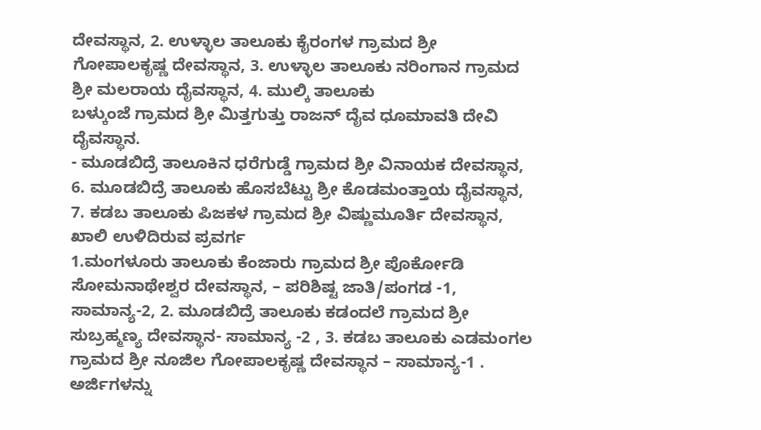ದೇವಸ್ಥಾನ, 2. ಉಳ್ಳಾಲ ತಾಲೂಕು ಕೈರಂಗಳ ಗ್ರಾಮದ ಶ್ರೀ ಗೋಪಾಲಕೃಷ್ಣ ದೇವಸ್ಥಾನ, 3. ಉಳ್ಳಾಲ ತಾಲೂಕು ನರಿಂಗಾನ ಗ್ರಾಮದ ಶ್ರೀ ಮಲರಾಯ ದೈವಸ್ಥಾನ, 4. ಮುಲ್ಕಿ ತಾಲೂಕು
ಬಳ್ಕುಂಜೆ ಗ್ರಾಮದ ಶ್ರೀ ಮಿತ್ತಗುತ್ತು ರಾಜನ್ ದೈವ ಧೂಮಾವತಿ ದೇವಿ ದೈವಸ್ಥಾನ.
- ಮೂಡಬಿದ್ರೆ ತಾಲೂಕಿನ ಧರೆಗುಡ್ಡೆ ಗ್ರಾಮದ ಶ್ರೀ ವಿನಾಯಕ ದೇವಸ್ಥಾನ, 6. ಮೂಡಬಿದ್ರೆ ತಾಲೂಕು ಹೊಸಬೆಟ್ಟು ಶ್ರೀ ಕೊಡಮಂತ್ತಾಯ ದೈವಸ್ಥಾನ, 7. ಕಡಬ ತಾಲೂಕು ಪಿಜಕಳ ಗ್ರಾಮದ ಶ್ರೀ ವಿಷ್ಣುಮೂರ್ತಿ ದೇವಸ್ಥಾನ,
ಖಾಲಿ ಉಳಿದಿರುವ ಪ್ರವರ್ಗ
1.ಮಂಗಳೂರು ತಾಲೂಕು ಕೆಂಜಾರು ಗ್ರಾಮದ ಶ್ರೀ ಪೊರ್ಕೋಡಿ ಸೋಮನಾಥೇಶ್ವರ ದೇವಸ್ಥಾನ, – ಪರಿಶಿಷ್ಟ ಜಾತಿ/ಪಂಗಡ -1, ಸಾಮಾನ್ಯ-2, 2. ಮೂಡಬಿದ್ರೆ ತಾಲೂಕು ಕಡಂದಲೆ ಗ್ರಾಮದ ಶ್ರೀ ಸುಬ್ರಹ್ಮಣ್ಯ ದೇವಸ್ಥಾನ- ಸಾಮಾನ್ಯ -2 , 3. ಕಡಬ ತಾಲೂಕು ಎಡಮಂಗಲ ಗ್ರಾಮದ ಶ್ರೀ ನೂಜಿಲ ಗೋಪಾಲಕೃಷ್ಣ ದೇವಸ್ಥಾನ – ಸಾಮಾನ್ಯ-1 .
ಅರ್ಜಿಗಳನ್ನು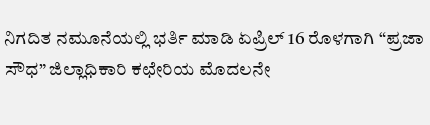ನಿಗದಿತ ನಮೂನೆಯಲ್ಲಿ ಭರ್ತಿ ಮಾಡಿ ಏಪ್ರಿಲ್ 16 ರೊಳಗಾಗಿ “ಪ್ರಜಾ ಸೌಧ” ಜಿಲ್ಲಾಧಿಕಾರಿ ಕಛೇರಿಯ ಮೊದಲನೇ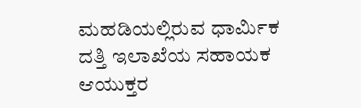ಮಹಡಿಯಲ್ಲಿರುವ ಧಾರ್ಮಿಕ ದತ್ತಿ ಇಲಾಖೆಯ ಸಹಾಯಕ ಆಯುಕ್ತರ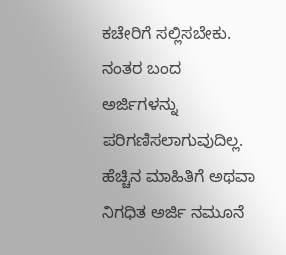ಕಚೇರಿಗೆ ಸಲ್ಲಿಸಬೇಕು. ನಂತರ ಬಂದ ಅರ್ಜಿಗಳನ್ನು ಪರಿಗಣಿಸಲಾಗುವುದಿಲ್ಲ.
ಹೆಚ್ಚಿನ ಮಾಹಿತಿಗೆ ಅಥವಾ ನಿಗಧಿತ ಅರ್ಜಿ ನಮೂನೆ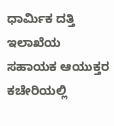ಧಾರ್ಮಿಕ ದತ್ತಿ ಇಲಾಖೆಯ ಸಹಾಯಕ ಆಯುಕ್ತರ ಕಚೇರಿಯಲ್ಲಿ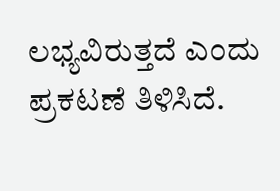ಲಭ್ಯವಿರುತ್ತದೆ ಎಂದು ಪ್ರಕಟಣೆ ತಿಳಿಸಿದೆ.